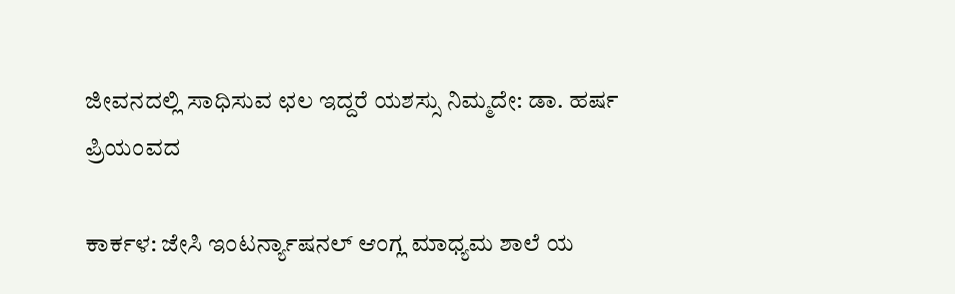ಜೀವನದಲ್ಲಿ ಸಾಧಿಸುವ ಛಲ ಇದ್ದರೆ ಯಶಸ್ಸು ನಿಮ್ಮದೇ: ಡಾ. ಹರ್ಷ ಪ್ರಿಯಂವದ

ಕಾರ್ಕಳ: ಜೇಸಿ ಇಂಟರ್ನ್ಯಾಷನಲ್ ಆಂಗ್ಲ ಮಾಧ್ಯಮ ಶಾಲೆ ಯ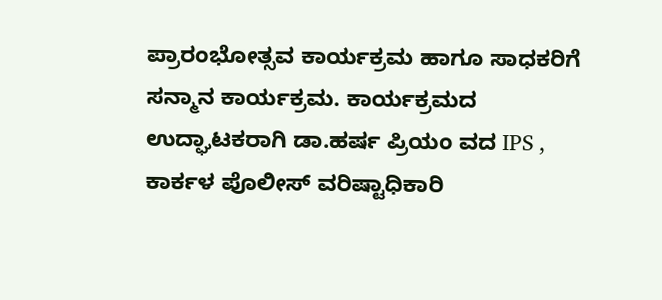ಪ್ರಾರಂಭೋತ್ಸವ ಕಾರ್ಯಕ್ರಮ ಹಾಗೂ ಸಾಧಕರಿಗೆ ಸನ್ಮಾನ ಕಾರ್ಯಕ್ರಮ. ಕಾರ್ಯಕ್ರಮದ ಉದ್ಘಾಟಕರಾಗಿ ಡಾ.ಹರ್ಷ ಪ್ರಿಯಂ ವದ IPS , ಕಾರ್ಕಳ ಪೊಲೀಸ್ ವರಿಷ್ಟಾಧಿಕಾರಿ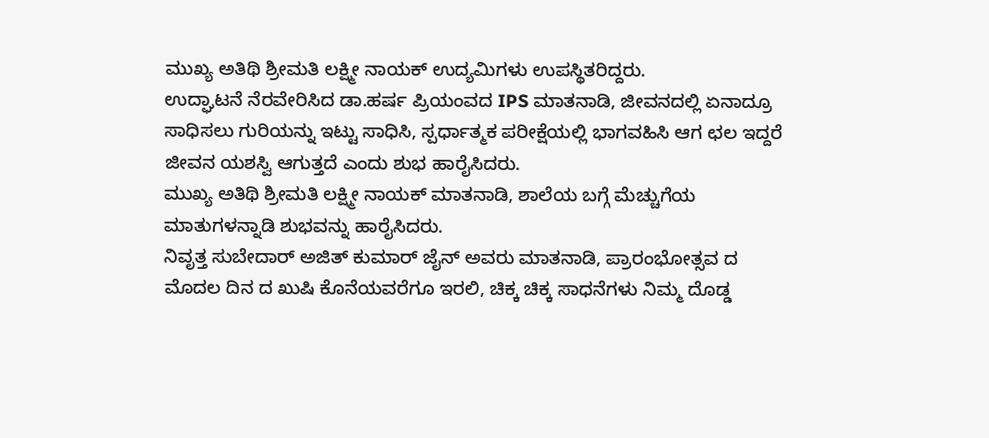ಮುಖ್ಯ ಅತಿಥಿ ಶ್ರೀಮತಿ ಲಕ್ಷ್ಮೀ ನಾಯಕ್ ಉದ್ಯಮಿಗಳು ಉಪಸ್ಥಿತರಿದ್ದರು.
ಉದ್ಘಾಟನೆ ನೆರವೇರಿಸಿದ ಡಾ.ಹರ್ಷ ಪ್ರಿಯಂವದ IPS ಮಾತನಾಡಿ, ಜೀವನದಲ್ಲಿ ಏನಾದ್ರೂ ಸಾಧಿಸಲು ಗುರಿಯನ್ನು ಇಟ್ಟು ಸಾಧಿಸಿ, ಸ್ಪರ್ಧಾತ್ಮಕ ಪರೀಕ್ಷೆಯಲ್ಲಿ ಭಾಗವಹಿಸಿ ಆಗ ಛಲ ಇದ್ದರೆ ಜೀವನ ಯಶಸ್ವಿ ಆಗುತ್ತದೆ ಎಂದು ಶುಭ ಹಾರೈಸಿದರು.
ಮುಖ್ಯ ಅತಿಥಿ ಶ್ರೀಮತಿ ಲಕ್ಷ್ಮೀ ನಾಯಕ್ ಮಾತನಾಡಿ, ಶಾಲೆಯ ಬಗ್ಗೆ ಮೆಚ್ಚುಗೆಯ ಮಾತುಗಳನ್ನಾಡಿ ಶುಭವನ್ನು ಹಾರೈಸಿದರು.
ನಿವೃತ್ತ ಸುಬೇದಾರ್ ಅಜಿತ್ ಕುಮಾರ್ ಜೈನ್ ಅವರು ಮಾತನಾಡಿ, ಪ್ರಾರಂಭೋತ್ಸವ ದ ಮೊದಲ ದಿನ ದ ಖುಷಿ ಕೊನೆಯವರೆಗೂ ಇರಲಿ, ಚಿಕ್ಕ ಚಿಕ್ಕ ಸಾಧನೆಗಳು ನಿಮ್ಮ ದೊಡ್ಡ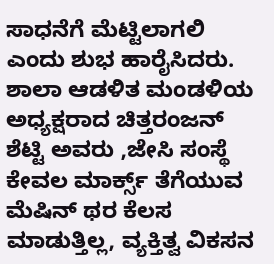ಸಾಧನೆಗೆ ಮೆಟ್ಟಿಲಾಗಲಿ ಎಂದು ಶುಭ ಹಾರೈಸಿದರು.
ಶಾಲಾ ಆಡಳಿತ ಮಂಡಳಿಯ ಅಧ್ಯಕ್ಷರಾದ ಚಿತ್ತರಂಜನ್ ಶೆಟ್ಟಿ ಅವರು ,ಜೇಸಿ ಸಂಸ್ಥೆ ಕೇವಲ ಮಾರ್ಕ್ಸ್ ತೆಗೆಯುವ ಮೆಷಿನ್ ಥರ ಕೆಲಸ ಮಾಡುತ್ತಿಲ್ಲ, ವ್ಯಕ್ತಿತ್ವ ವಿಕಸನ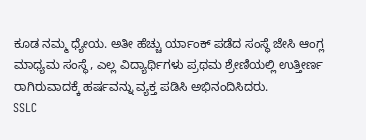ಕೂಡ ನಮ್ಮ ಧ್ಯೇಯ. ಅತೀ ಹೆಚ್ಚು ರ್ಯಾಂಕ್ ಪಡೆದ ಸಂಸ್ಥೆ ಜೇಸಿ ಆಂಗ್ಲ ಮಾಧ್ಯಮ ಸಂಸ್ಥೆ, ಎಲ್ಲ ವಿದ್ಯಾರ್ಥಿಗಳು ಪ್ರಥಮ ಶ್ರೇಣಿಯಲ್ಲಿ ಉತ್ತೀರ್ಣ ರಾಗಿರುವಾದಕ್ಕೆ ಹರ್ಷವನ್ನು ವ್ಯಕ್ತ ಪಡಿಸಿ ಅಭಿನಂದಿಸಿದರು.
SSLC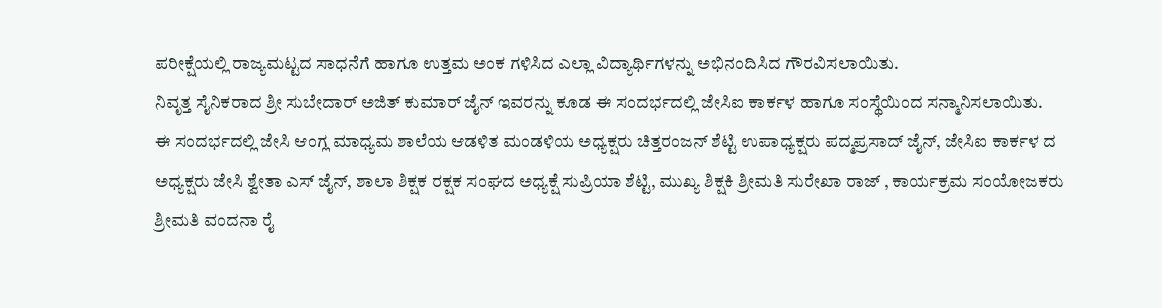ಪರೀಕ್ಷೆಯಲ್ಲಿ ರಾಜ್ಯಮಟ್ಟದ ಸಾಧನೆಗೆ ಹಾಗೂ ಉತ್ತಮ ಅಂಕ ಗಳಿಸಿದ ಎಲ್ಲಾ ವಿದ್ಯಾರ್ಥಿಗಳನ್ನು ಅಭಿನಂದಿಸಿದ ಗೌರವಿಸಲಾಯಿತು.
ನಿವೃತ್ತ ಸೈನಿಕರಾದ ಶ್ರೀ ಸುಬೇದಾರ್ ಅಜಿತ್ ಕುಮಾರ್ ಜೈನ್ ಇವರನ್ನು ಕೂಡ ಈ ಸಂದರ್ಭದಲ್ಲಿ ಜೇಸಿಐ ಕಾರ್ಕಳ ಹಾಗೂ ಸಂಸ್ಥೆಯಿಂದ ಸನ್ಮಾನಿಸಲಾಯಿತು.
ಈ ಸಂದರ್ಭದಲ್ಲಿ ಜೇಸಿ ಆಂಗ್ಲ ಮಾಧ್ಯಮ ಶಾಲೆಯ ಆಡಳಿತ ಮಂಡಳಿಯ ಅಧ್ಯಕ್ಷರು ಚಿತ್ತರಂಜನ್ ಶೆಟ್ಟಿ ಉಪಾಧ್ಯಕ್ಷರು ಪದ್ಮಪ್ರಸಾದ್ ಜೈನ್, ಜೇಸಿಐ ಕಾರ್ಕಳ ದ ಅಧ್ಯಕ್ಷರು ಜೇಸಿ ಶ್ವೇತಾ ಎಸ್ ಜೈನ್, ಶಾಲಾ ಶಿಕ್ಷಕ ರಕ್ಷಕ ಸಂಘದ ಅಧ್ಯಕ್ಷೆ ಸುಪ್ರಿಯಾ ಶೆಟ್ಟಿ, ಮುಖ್ಯ ಶಿಕ್ಷಕಿ ಶ್ರೀಮತಿ ಸುರೇಖಾ ರಾಜ್ , ಕಾರ್ಯಕ್ರಮ ಸಂಯೋಜಕರು ಶ್ರೀಮತಿ ವಂದನಾ ರೈ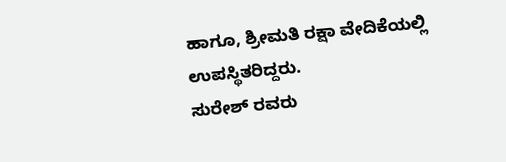ಹಾಗೂ, ಶ್ರೀಮತಿ ರಕ್ಷಾ ವೇದಿಕೆಯಲ್ಲಿ ಉಪಸ್ಥಿತರಿದ್ದರು.
ಸುರೇಶ್ ರವರು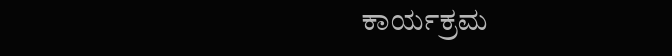ಕಾರ್ಯಕ್ರಮ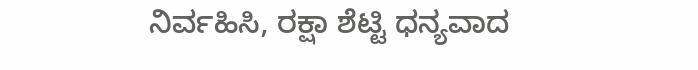ನಿರ್ವಹಿಸಿ, ರಕ್ಷಾ ಶೆಟ್ಟಿ ಧನ್ಯವಾದ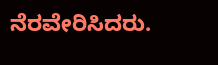ನೆರವೇರಿಸಿದರು.